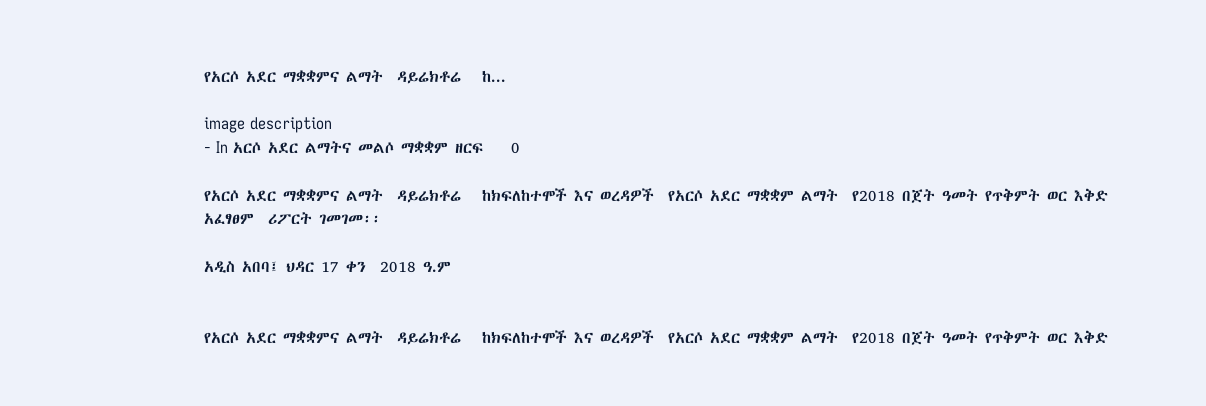የአርሶ አደር ማቋቋምና ልማት  ዳይሬክቶሬ   ከ...

image description
- In አርሶ አደር ልማትና መልሶ ማቋቋም ዘርፍ    0

የአርሶ አደር ማቋቋምና ልማት  ዳይሬክቶሬ   ከክፍለከተሞች እና ወረዳዎች  የአርሶ አደር ማቋቋም ልማት  የ2018 በጀት ዓመት የጥቅምት ወር እቅድ  አፈፃፀም  ሪፖርት ገመገመ፡፡

አዲስ አበባ፤ ህዳር 17 ቀን  2018 ዓ.ም


የአርሶ አደር ማቋቋምና ልማት  ዳይሬክቶሬ   ከክፍለከተሞች እና ወረዳዎች  የአርሶ አደር ማቋቋም ልማት  የ2018 በጀት ዓመት የጥቅምት ወር እቅድ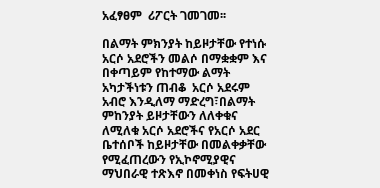አፈፃፀም  ሪፖርት ገመገመ፡፡

በልማት ምክንያት ከይዞታቸው የተነሱ አርሶ አደሮችን መልሶ በማቋቋም እና በቀጣይም የከተማው ልማት አካታችነቱን ጠብቆ  አርሶ አደሩም አብሮ እንዲለማ ማድረግ፣በልማት ምከንያት ይዞታቸውን ለለቀቁና ለሚለቁ አርሶ አደሮችና የአርሶ አደር ቤተሰቦች ከይዞታቸው በመልቀቃቸው የሚፈጠረውን የኢኮኖሚያዊና ማህበራዊ ተጽእኖ በመቀነስ የፍትሀዊ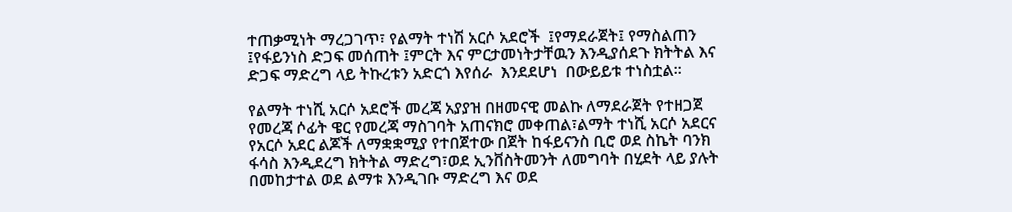ተጠቃሚነት ማረጋገጥ፣ የልማት ተነሽ አርሶ አደሮች  ፤የማደራጀት፤ የማስልጠን ፤የፋይንነስ ድጋፍ መሰጠት ፤ምርት እና ምርታመነትታቸዉን እንዲያሰደጉ ክትትል እና ድጋፍ ማድረግ ላይ ትኩረቱን አድርጎ እየሰራ  እንደደሆነ  በውይይቱ ተነስቷል፡፡

የልማት ተነሺ አርሶ አደሮች መረጃ አያያዝ በዘመናዊ መልኩ ለማደራጀት የተዘጋጀ የመረጃ ሶፊት ዌር የመረጃ ማስገባት አጠናክሮ መቀጠል፣ልማት ተነሺ አርሶ አደርና የአርሶ አደር ልጆች ለማቋቋሚያ የተበጀተው በጀት ከፋይናንስ ቢሮ ወደ ስኬት ባንክ ፋሳስ እንዲደረግ ክትትል ማድረግ፣ወደ ኢንቨስትመንት ለመግባት በሂደት ላይ ያሉት በመከታተል ወደ ልማቱ እንዲገቡ ማድረግ እና ወደ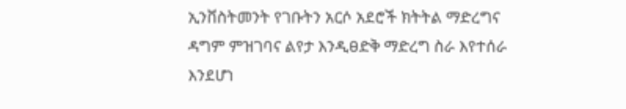ኢንቨስትመንት የገቡትን አርሶ አደሮች ክትትል ማድረግና ዳግም ምዝገባና ልየታ እንዲፀድቅ ማድረግ ስራ እየተሰራ እንደሆነ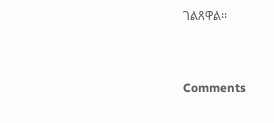ገልጸዋል፡፡


Comments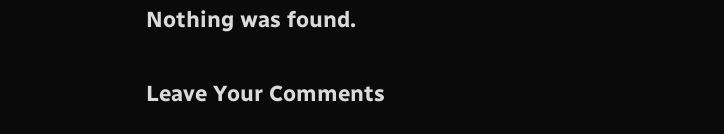Nothing was found.

Leave Your Comments